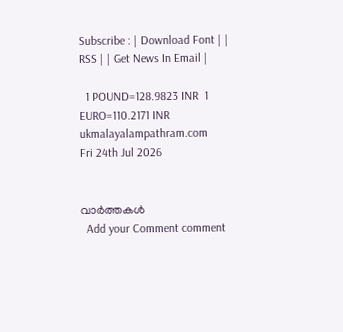Subscribe : | Download Font | | RSS | | Get News In Email |

  1 POUND=128.9823 INR  1 EURO=110.2171 INR
ukmalayalampathram.com
Fri 24th Jul 2026


വാര്‍ത്തകള്‍
  Add your Comment comment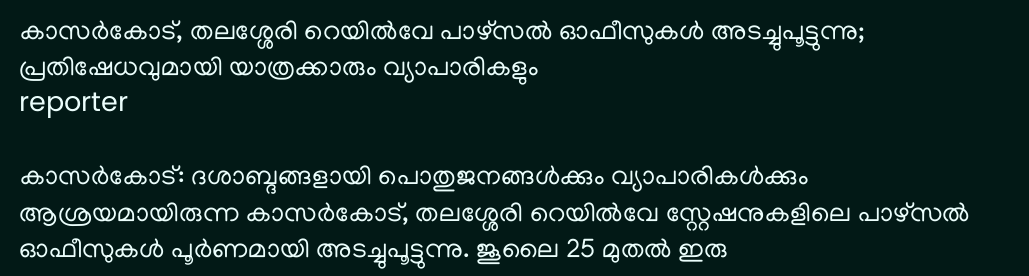കാസര്‍കോട്, തലശ്ശേരി റെയില്‍വേ പാഴ്സല്‍ ഓഫീസുകള്‍ അടച്ചുപൂട്ടുന്നു; പ്രതിഷേധവുമായി യാത്രക്കാരും വ്യാപാരികളും
reporter

കാസര്‍കോട്: ദശാബ്ദങ്ങളായി പൊതുജനങ്ങള്‍ക്കും വ്യാപാരികള്‍ക്കും ആശ്രയമായിരുന്ന കാസര്‍കോട്, തലശ്ശേരി റെയില്‍വേ സ്റ്റേഷനുകളിലെ പാഴ്സല്‍ ഓഫീസുകള്‍ പൂര്‍ണമായി അടച്ചുപൂട്ടുന്നു. ജൂലൈ 25 മുതല്‍ ഇരു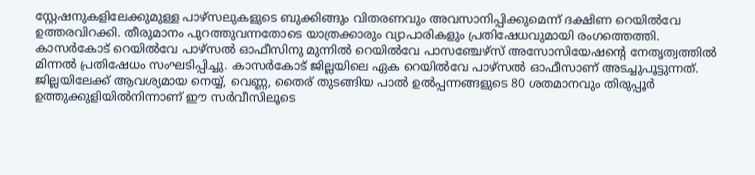സ്റ്റേഷനുകളിലേക്കുമുള്ള പാഴ്സലുകളുടെ ബുക്കിങ്ങും വിതരണവും അവസാനിപ്പിക്കുമെന്ന് ദക്ഷിണ റെയില്‍വേ ഉത്തരവിറക്കി. തീരുമാനം പുറത്തുവന്നതോടെ യാത്രക്കാരും വ്യാപാരികളും പ്രതിഷേധവുമായി രംഗത്തെത്തി. കാസര്‍കോട് റെയില്‍വേ പാഴ്സല്‍ ഓഫീസിനു മുന്നില്‍ റെയില്‍വേ പാസഞ്ചേഴ്സ് അസോസിയേഷന്റെ നേതൃത്വത്തില്‍ മിന്നല്‍ പ്രതിഷേധം സംഘടിപ്പിച്ചു. കാസര്‍കോട് ജില്ലയിലെ ഏക റെയില്‍വേ പാഴ്സല്‍ ഓഫീസാണ് അടച്ചുപൂട്ടുന്നത്. ജില്ലയിലേക്ക് ആവശ്യമായ നെയ്യ്, വെണ്ണ, തൈര് തുടങ്ങിയ പാല്‍ ഉല്‍പ്പന്നങ്ങളുടെ 80 ശതമാനവും തിരുപ്പൂര്‍ ഉത്തുക്കുളിയില്‍നിന്നാണ് ഈ സര്‍വീസിലൂടെ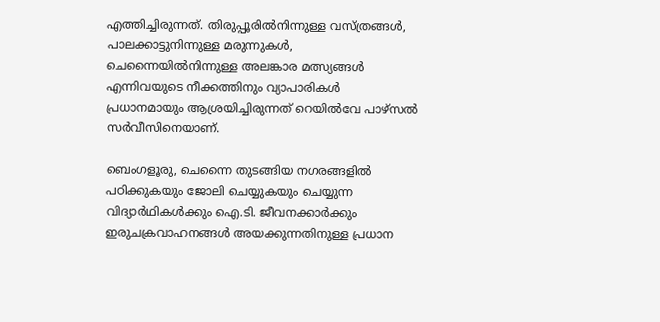എത്തിച്ചിരുന്നത്. തിരുപ്പൂരില്‍നിന്നുള്ള വസ്ത്രങ്ങള്‍, പാലക്കാട്ടുനിന്നുള്ള മരുന്നുകള്‍, ചെന്നൈയില്‍നിന്നുള്ള അലങ്കാര മത്സ്യങ്ങള്‍ എന്നിവയുടെ നീക്കത്തിനും വ്യാപാരികള്‍ പ്രധാനമായും ആശ്രയിച്ചിരുന്നത് റെയില്‍വേ പാഴ്സല്‍ സര്‍വീസിനെയാണ്.

ബെംഗളൂരു, ചെന്നൈ തുടങ്ങിയ നഗരങ്ങളില്‍ പഠിക്കുകയും ജോലി ചെയ്യുകയും ചെയ്യുന്ന വിദ്യാര്‍ഥികള്‍ക്കും ഐ.ടി. ജീവനക്കാര്‍ക്കും ഇരുചക്രവാഹനങ്ങള്‍ അയക്കുന്നതിനുള്ള പ്രധാന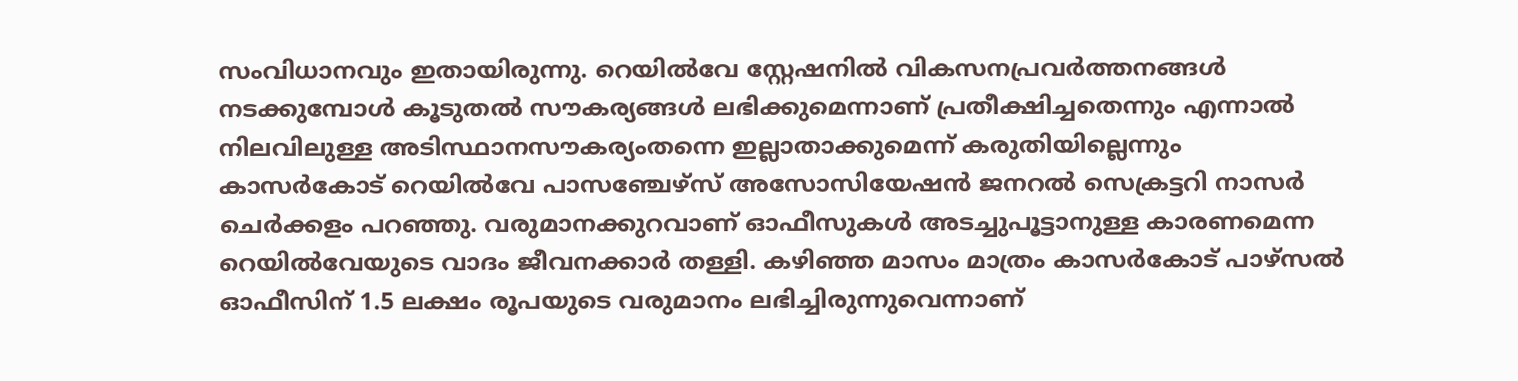സംവിധാനവും ഇതായിരുന്നു. റെയില്‍വേ സ്റ്റേഷനില്‍ വികസനപ്രവര്‍ത്തനങ്ങള്‍ നടക്കുമ്പോള്‍ കൂടുതല്‍ സൗകര്യങ്ങള്‍ ലഭിക്കുമെന്നാണ് പ്രതീക്ഷിച്ചതെന്നും എന്നാല്‍ നിലവിലുള്ള അടിസ്ഥാനസൗകര്യംതന്നെ ഇല്ലാതാക്കുമെന്ന് കരുതിയില്ലെന്നും കാസര്‍കോട് റെയില്‍വേ പാസഞ്ചേഴ്സ് അസോസിയേഷന്‍ ജനറല്‍ സെക്രട്ടറി നാസര്‍ ചെര്‍ക്കളം പറഞ്ഞു. വരുമാനക്കുറവാണ് ഓഫീസുകള്‍ അടച്ചുപൂട്ടാനുള്ള കാരണമെന്ന റെയില്‍വേയുടെ വാദം ജീവനക്കാര്‍ തള്ളി. കഴിഞ്ഞ മാസം മാത്രം കാസര്‍കോട് പാഴ്സല്‍ ഓഫീസിന് 1.5 ലക്ഷം രൂപയുടെ വരുമാനം ലഭിച്ചിരുന്നുവെന്നാണ്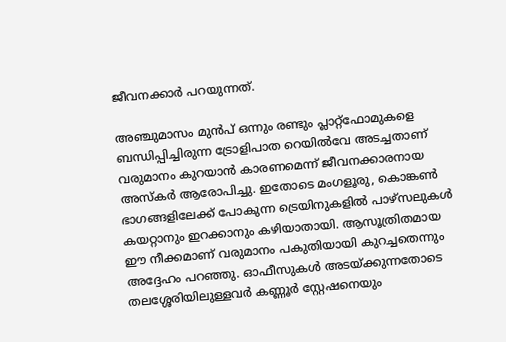ജീവനക്കാര്‍ പറയുന്നത്.

അഞ്ചുമാസം മുന്‍പ് ഒന്നും രണ്ടും പ്ലാറ്റ്ഫോമുകളെ ബന്ധിപ്പിച്ചിരുന്ന ട്രോളിപാത റെയില്‍വേ അടച്ചതാണ് വരുമാനം കുറയാന്‍ കാരണമെന്ന് ജീവനക്കാരനായ അസ്‌കര്‍ ആരോപിച്ചു. ഇതോടെ മംഗളൂരു, കൊങ്കണ്‍ ഭാഗങ്ങളിലേക്ക് പോകുന്ന ട്രെയിനുകളില്‍ പാഴ്സലുകള്‍ കയറ്റാനും ഇറക്കാനും കഴിയാതായി. ആസൂത്രിതമായ ഈ നീക്കമാണ് വരുമാനം പകുതിയായി കുറച്ചതെന്നും അദ്ദേഹം പറഞ്ഞു. ഓഫീസുകള്‍ അടയ്ക്കുന്നതോടെ തലശ്ശേരിയിലുള്ളവര്‍ കണ്ണൂര്‍ സ്റ്റേഷനെയും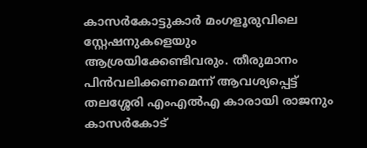കാസര്‍കോട്ടുകാര്‍ മംഗളൂരുവിലെ സ്റ്റേഷനുകളെയും ആശ്രയിക്കേണ്ടിവരും. തീരുമാനം പിന്‍വലിക്കണമെന്ന് ആവശ്യപ്പെട്ട് തലശ്ശേരി എംഎല്‍എ കാരായി രാജനും കാസര്‍കോട്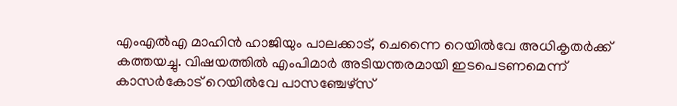എംഎല്‍എ മാഹിന്‍ ഹാജിയും പാലക്കാട്, ചെന്നൈ റെയില്‍വേ അധികൃതര്‍ക്ക് കത്തയച്ചു. വിഷയത്തില്‍ എംപിമാര്‍ അടിയന്തരമായി ഇടപെടണമെന്ന് കാസര്‍കോട് റെയില്‍വേ പാസഞ്ചേഴ്സ്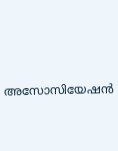അസോസിയേഷന്‍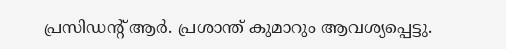പ്രസിഡന്റ് ആര്‍. പ്രശാന്ത് കുമാറും ആവശ്യപ്പെട്ടു.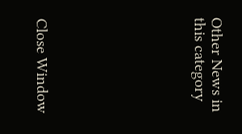Other News in this category








Close Window